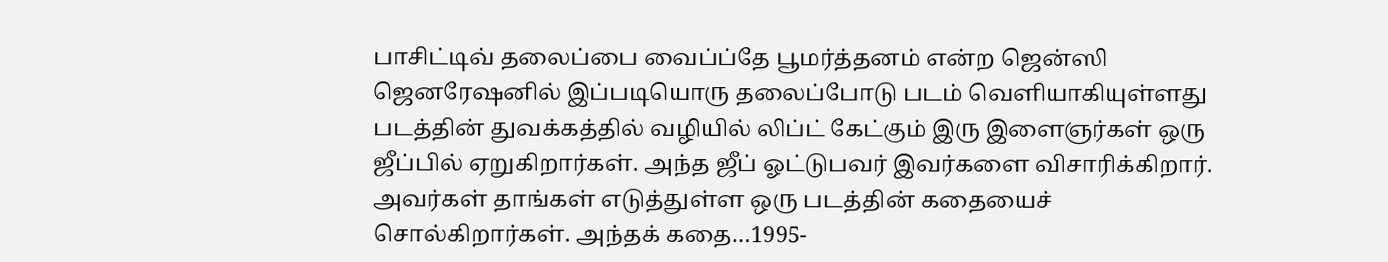பாசிட்டிவ் தலைப்பை வைப்ப்தே பூமர்த்தனம் என்ற ஜென்ஸி ஜெனரேஷனில் இப்படியொரு தலைப்போடு படம் வெளியாகியுள்ளது
படத்தின் துவக்கத்தில் வழியில் லிப்ட் கேட்கும் இரு இளைஞர்கள் ஒரு ஜீப்பில் ஏறுகிறார்கள். அந்த ஜீப் ஓட்டுபவர் இவர்களை விசாரிக்கிறார். அவர்கள் தாங்கள் எடுத்துள்ள ஒரு படத்தின் கதையைச் சொல்கிறார்கள். அந்தக் கதை…1995-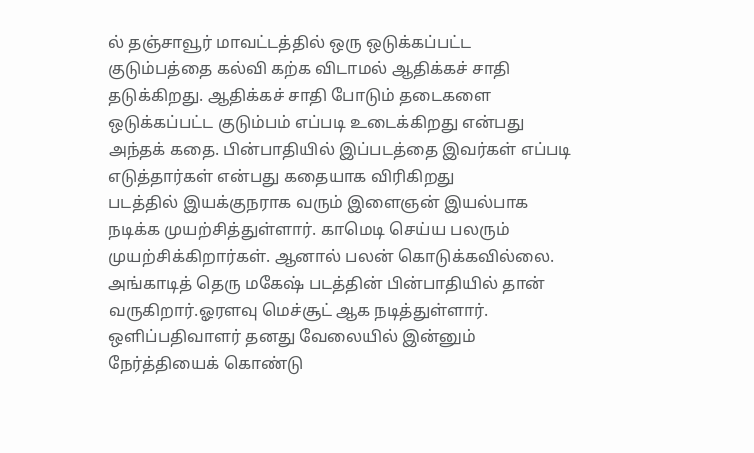ல் தஞ்சாவூர் மாவட்டத்தில் ஒரு ஒடுக்கப்பட்ட குடும்பத்தை கல்வி கற்க விடாமல் ஆதிக்கச் சாதி தடுக்கிறது. ஆதிக்கச் சாதி போடும் தடைகளை ஒடுக்கப்பட்ட குடும்பம் எப்படி உடைக்கிறது என்பது அந்தக் கதை. பின்பாதியில் இப்படத்தை இவர்கள் எப்படி எடுத்தார்கள் என்பது கதையாக விரிகிறது
படத்தில் இயக்குநராக வரும் இளைஞன் இயல்பாக நடிக்க முயற்சித்துள்ளார். காமெடி செய்ய பலரும் முயற்சிக்கிறார்கள். ஆனால் பலன் கொடுக்கவில்லை. அங்காடித் தெரு மகேஷ் படத்தின் பின்பாதியில் தான் வருகிறார்.ஓரளவு மெச்சூட் ஆக நடித்துள்ளார்.
ஒளிப்பதிவாளர் தனது வேலையில் இன்னும் நேர்த்தியைக் கொண்டு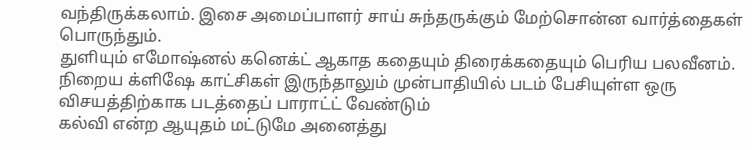வந்திருக்கலாம். இசை அமைப்பாளர் சாய் சுந்தருக்கும் மேற்சொன்ன வார்த்தைகள் பொருந்தும்.
துளியும் எமோஷ்னல் கனெக்ட் ஆகாத கதையும் திரைக்கதையும் பெரிய பலவீனம். நிறைய க்ளிஷே காட்சிகள் இருந்தாலும் முன்பாதியில் படம் பேசியுள்ள ஒரு விசயத்திற்காக படத்தைப் பாராட்ட் வேண்டும்
கல்வி என்ற ஆயுதம் மட்டுமே அனைத்து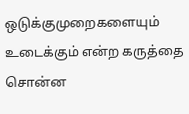ஒடுக்குமுறைகளையும் உடைக்கும் என்ற கருத்தை சொன்ன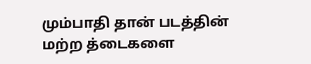மும்பாதி தான் படத்தின் மற்ற த்டைகளை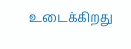உடைக்கிறது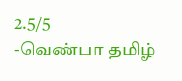2.5/5
-வெண்பா தமிழ்